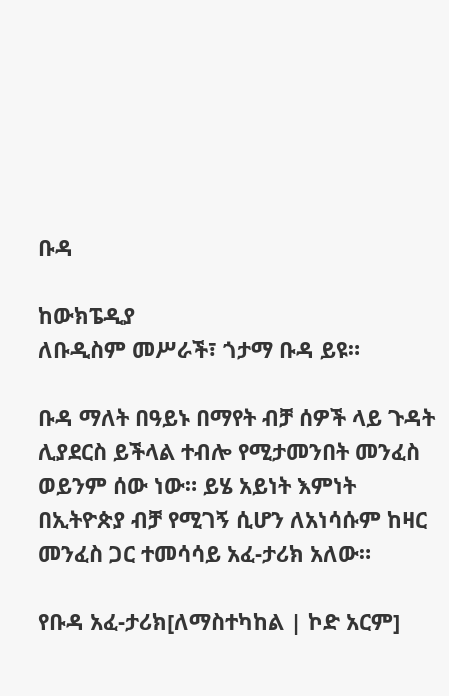ቡዳ

ከውክፔዲያ
ለቡዲስም መሥራች፣ ጎታማ ቡዳ ይዩ።

ቡዳ ማለት በዓይኑ በማየት ብቻ ሰዎች ላይ ጉዳት ሊያደርስ ይችላል ተብሎ የሚታመንበት መንፈስ ወይንም ሰው ነው። ይሄ አይነት እምነት በኢትዮጵያ ብቻ የሚገኝ ሲሆን ለአነሳሱም ከዛር መንፈስ ጋር ተመሳሳይ አፈ-ታሪክ አለው።

የቡዳ አፈ-ታሪክ[ለማስተካከል | ኮድ አርም]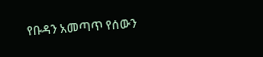የቡዳን አመጣጥ የሰውን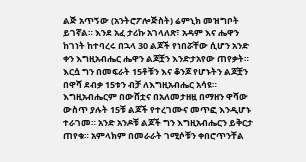ልጅ አጥኝው (አንትሮፖሎጅስት) ሬምኒክ መዝግቦት ይገኛል። እንደ አፈ ታሪኩ አገላለጽ፣ አዳም እና ሔዋን ከገነት ከተባረሩ በኋላ 30 ልጆች የነበሯቸው ሲሆን አንድ ቀን እግዚአብሔር ሔዋን ልጆቿን እንድታአየው ጠየቃት። እርሷ ግን በመፍራት 15ቶቹን እና ቆንጆ የሆኑትን ልጆቿን በዋሻ ደብቃ 15ቱን ብቻ ለእግዚአብሔር አሳዩ። እግዚአብሔርም በውሸቷና በአለመታዘዟ በማዘን ዋሻው ውስጥ ያሉት 15ቹ ልጆች የተረገሙና መጥፎ እንዲሆኑ ተራገመ። አንድ አንዶቹ ልጆች ግን እግዚአብሔርን ይቅርታ ጠየቁ። አምላክም በመራራት ገሚሶቹን ቀበሮጥንቸል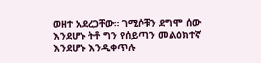ወዘተ አደረጋቸው። ገሚሶቹን ደግሞ ሰው እንደሆኑ ትቶ ግን የሰይጣን መልዕክተኛ እንደሆኑ እንዲቀጥሉ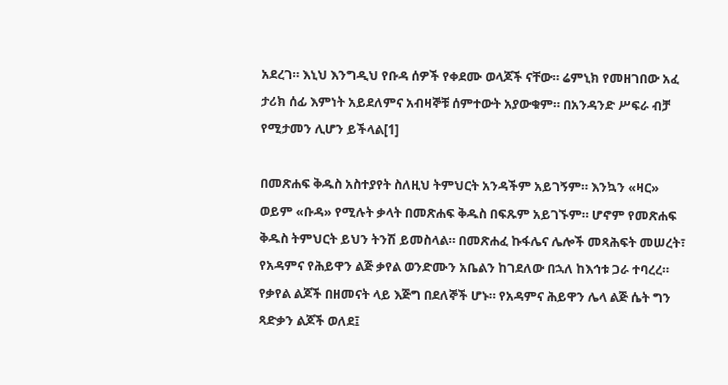አደረገ። እኒህ እንግዲህ የቡዳ ሰዎች የቀደሙ ወላጆች ናቸው። ሬምኒክ የመዘገበው አፈ ታሪክ ሰፊ እምነት አይደለምና አብዛኞቹ ሰምተውት አያውቁም። በአንዳንድ ሥፍራ ብቻ የሚታመን ሊሆን ይችላል[1]

በመጽሐፍ ቅዱስ አስተያየት ስለዚህ ትምህርት አንዳችም አይገኝም። እንኳን «ዛር» ወይም «ቡዳ» የሚሉት ቃላት በመጽሐፍ ቅዱስ በፍጹም አይገኙም። ሆኖም የመጽሐፍ ቅዱስ ትምህርት ይህን ትንሽ ይመስላል። በመጽሐፈ ኩፋሌና ሌሎች መጻሕፍት መሠረት፣ የአዳምና የሕይዋን ልጅ ቃየል ወንድሙን አቤልን ከገደለው በኋለ ከእኅቱ ጋራ ተባረረ። የቃየል ልጆች በዘመናት ላይ እጅግ በደለኞች ሆኑ። የአዳምና ሕይዋን ሌላ ልጅ ሴት ግን ጻድቃን ልጆች ወለደ፤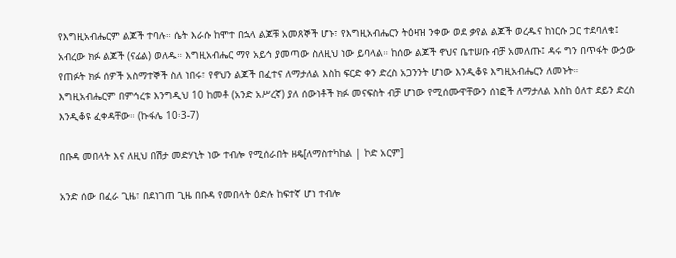የእግዚአብሔርም ልጆች ተባሉ። ሴት እራሱ ከሞተ በኋላ ልጆቹ አመጸኞች ሆኑ፣ የእግዚአብሔርን ትዕዛዝ ንቀው ወደ ቃየል ልጆች ወረዱና ከነርሱ ጋር ተደባለቁ፤ አብረው ክፉ ልጆች (ናፊል) ወለዱ። እግዚአብሔር ማየ አይኅ ያመጣው ስለዚህ ነው ይባላል። ከሰው ልጆች ኖህና ቤተሠቡ ብቻ አመለጡ፤ ዳሩ ግን በጥፋት ውኃው የጠፉት ክፉ ሰዎች አስማተኞች ስለ ነበሩ፣ የኖህን ልጆች በፈተና ለማታለል እስከ ፍርድ ቀን ድረስ አጋንንት ሆነው እንዲቆዩ እግዚአብሔርን ለመኑት። እግዚአብሔርም በምኅረቱ እንግዲህ 10 ከመቶ (አንድ አሥረኛ) ያለ ሰውነቶች ክፉ መናፍስት ብቻ ሆነው የሚሰሙዋቸውን ሰነፎች ለማታለል እስከ ዕለተ ደይን ድረስ እንዲቆዩ ፈቀዳቸው። (ኩፋሌ 10፡3-7)

በቡዳ መበላት እና ለዚህ በሽታ መድሃኒት ነው ተብሎ የሚሰራበት ዘዴ[ለማስተካከል | ኮድ አርም]

አንድ ሰው በፈራ ጊዜ፣ በደነገጠ ጊዜ በቡዳ የመበላት ዕድሉ ከፍተኛ ሆነ ተብሎ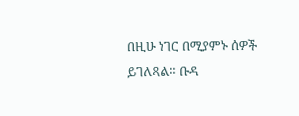በዚሁ ነገር በሚያምኑ ሰዎች ይገለጻል። ቡዳ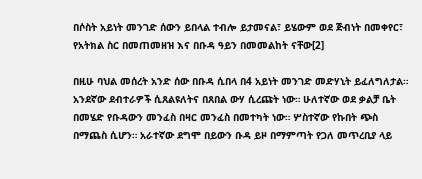በሶስት አይነት መንገድ ሰውን ይበላል ተብሎ ይታመናል፣ ይሄውም ወደ ጅብነት በመቀየር፣ የአትክል ስር በመጠመዘዝ እና በቡዳ ዓይን በመመልከት ናቸው[2]

በዚሁ ባህል መሰረት አንድ ሰው በቡዳ ሲበላ በ4 አይነት መንገድ መድሃኒት ይፈለግለታል። አንደኛው ደብተራዎች ሲጸልዩለትና በጸበል ውሃ ሲረጩት ነው። ሁለተኛው ወደ ቃልቻ ቤት በመሄድ የቡዳውን መንፈስ በዛር መንፈስ በመተካት ነው። ሦስተኛው የኩበት ጭስ በማጨስ ሲሆን። አራተኛው ደግሞ በይውን ቡዳ ይዞ በማምጣት የጋለ መጥረቢያ ላይ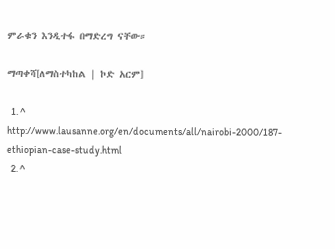ምራቁን እንዲተፋ በማድረግ ናቸው።

ማጣቀሻ[ለማስተካከል | ኮድ አርም]

  1. ^ http://www.lausanne.org/en/documents/all/nairobi-2000/187-ethiopian-case-study.html
  2. ^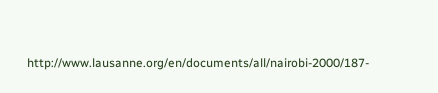http://www.lausanne.org/en/documents/all/nairobi-2000/187-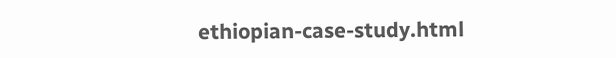ethiopian-case-study.html